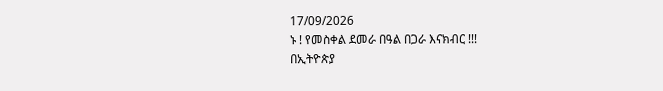17/09/2026
ኑ ! የመስቀል ደመራ በዓል በጋራ እናክብር !!!
በኢትዮጵያ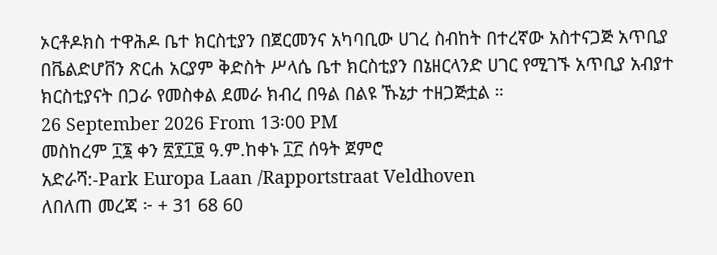ኦርቶዶክስ ተዋሕዶ ቤተ ክርስቲያን በጀርመንና አካባቢው ሀገረ ስብከት በተረኛው አስተናጋጅ አጥቢያ በቬልድሆቨን ጽርሐ አርያም ቅድስት ሥላሴ ቤተ ክርስቲያን በኔዘርላንድ ሀገር የሚገኙ አጥቢያ አብያተ ክርስቲያናት በጋራ የመስቀል ደመራ ክብረ በዓል በልዩ ኹኔታ ተዘጋጅቷል ።
26 September 2026 From 13፡00 PM
መስከረም ፲፮ ቀን ፳፻፲፱ ዓ.ም.ከቀኑ ፲፫ ሰዓት ጀምሮ
አድራሻ:-Park Europa Laan /Rapportstraat Veldhoven
ለበለጠ መረጃ ፦ + 31 68 60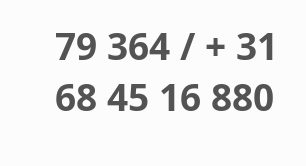79 364 / + 31 68 45 16 880